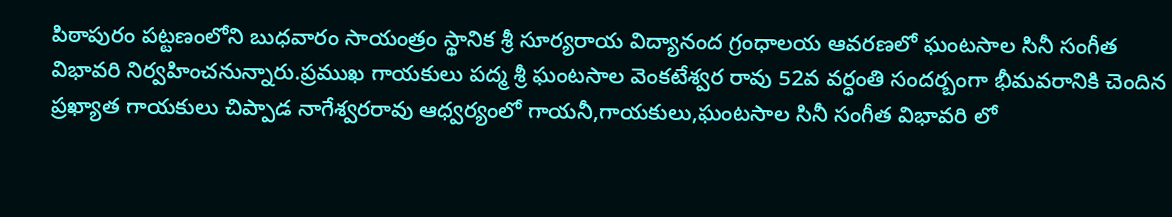పిఠాపురం పట్టణంలోని బుధవారం సాయంత్రం స్థానిక శ్రీ సూర్యరాయ విద్యానంద గ్రంధాలయ ఆవరణలో ఘంటసాల సినీ సంగీత విభావరి నిర్వహించనున్నారు.ప్రముఖ గాయకులు పద్మ శ్రీ ఘంటసాల వెంకటేశ్వర రావు 52వ వర్ధంతి సందర్బంగా భీమవరానికి చెందిన ప్రఖ్యాత గాయకులు చిప్పాడ నాగేశ్వరరావు ఆధ్వర్యంలో గాయనీ,గాయకులు,ఘంటసాల సినీ సంగీత విభావరి లో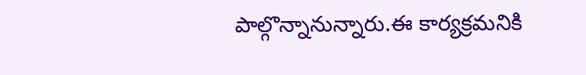పాల్గొన్నానున్నారు.ఈ కార్యక్రమనికి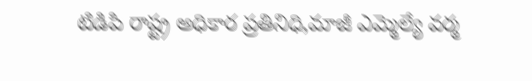టిడిపి రాష్ట్ర అధికార ప్రతినిధి,మాజీ ఎమ్మెల్యే వర్మ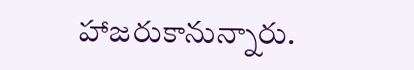హాజరుకానున్నారు.